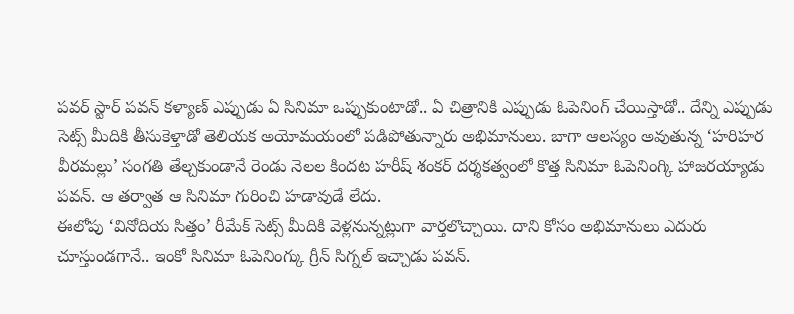పవర్ స్టార్ పవన్ కళ్యాణ్ ఎప్పుడు ఏ సినిమా ఒప్పుకుంటాడో.. ఏ చిత్రానికి ఎప్పుడు ఓపెనింగ్ చేయిస్తాడో.. దేన్ని ఎప్పుడు సెట్స్ మీదికి తీసుకెళ్తాడో తెలియక అయోమయంలో పడిపోతున్నారు అభిమానులు. బాగా ఆలస్యం అవుతున్న ‘హరిహర వీరమల్లు’ సంగతి తేల్చకుండానే రెండు నెలల కిందట హరీష్ శంకర్ దర్శకత్వంలో కొత్త సినిమా ఓపెనింగ్కి హాజరయ్యాడు పవన్. ఆ తర్వాత ఆ సినిమా గురించి హడావుడే లేదు.
ఈలోపు ‘వినోదియ సిత్తం’ రీమేక్ సెట్స్ మీదికి వెళ్లనున్నట్లుగా వార్తలొచ్చాయి. దాని కోసం అభిమానులు ఎదురు చూస్తుండగానే.. ఇంకో సినిమా ఓపెనింగ్కు గ్రీన్ సిగ్నల్ ఇచ్చాడు పవన్.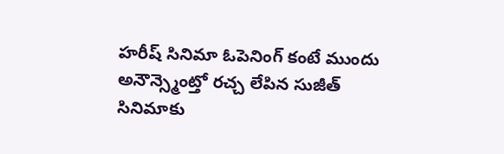హరీష్ సినిమా ఓపెనింగ్ కంటే ముందు అనౌన్స్మెంట్తో రచ్చ లేపిన సుజీత్ సినిమాకు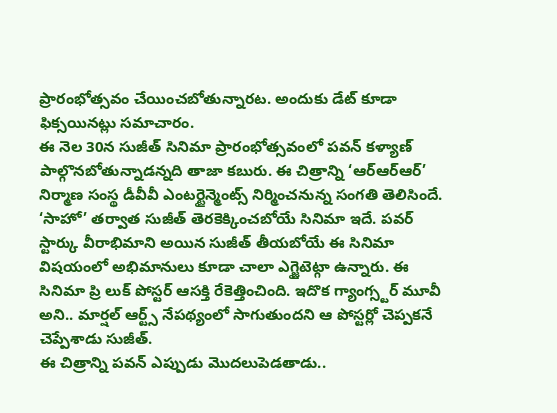ప్రారంభోత్సవం చేయించబోతున్నారట. అందుకు డేట్ కూడా ఫిక్సయినట్లు సమాచారం.
ఈ నెల 30న సుజీత్ సినిమా ప్రారంభోత్సవంలో పవన్ కళ్యాణ్ పాల్గొనబోతున్నాడన్నది తాజా కబురు. ఈ చిత్రాన్ని ‘ఆర్ఆర్ఆర్’ నిర్మాణ సంస్థ డీవీవీ ఎంటర్టైన్మెంట్స్ నిర్మించనున్న సంగతి తెలిసిందే. ‘సాహో’ తర్వాత సుజీత్ తెరకెక్కించబోయే సినిమా ఇదే. పవర్ స్టార్కు వీరాభిమాని అయిన సుజీత్ తీయబోయే ఈ సినిమా విషయంలో అభిమానులు కూడా చాలా ఎగ్జైటెట్గా ఉన్నారు. ఈ సినిమా ప్రి లుక్ పోస్టర్ ఆసక్తి రేకెత్తించింది. ఇదొక గ్యాంగ్స్టర్ మూవీ అని.. మార్షల్ ఆర్ట్స్ నేపథ్యంలో సాగుతుందని ఆ పోస్టర్లో చెప్పకనే చెప్పేశాడు సుజీత్.
ఈ చిత్రాన్ని పవన్ ఎప్పుడు మొదలుపెడతాడు..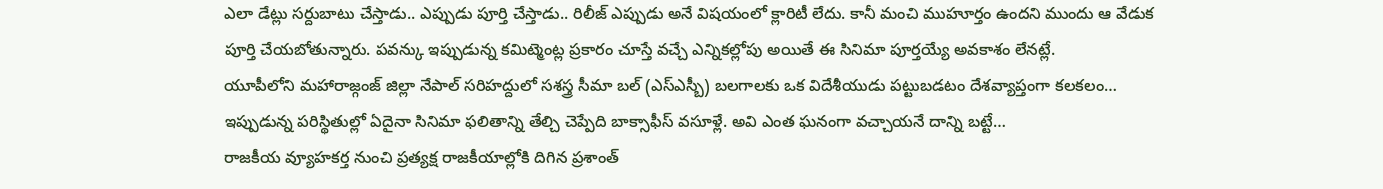ఎలా డేట్లు సర్దుబాటు చేస్తాడు.. ఎప్పుడు పూర్తి చేస్తాడు.. రిలీజ్ ఎప్పుడు అనే విషయంలో క్లారిటీ లేదు. కానీ మంచి ముహూర్తం ఉందని ముందు ఆ వేడుక పూర్తి చేయబోతున్నారు. పవన్కు ఇప్పుడున్న కమిట్మెంట్ల ప్రకారం చూస్తే వచ్చే ఎన్నికల్లోపు అయితే ఈ సినిమా పూర్తయ్యే అవకాశం లేనట్లే.
యూపీలోని మహారాజ్గంజ్ జిల్లా నేపాల్ సరిహద్దులో సశస్త్ర సీమా బల్ (ఎస్ఎస్బీ) బలగాలకు ఒక విదేశీయుడు పట్టుబడటం దేశవ్యాప్తంగా కలకలం…
ఇప్పుడున్న పరిస్థితుల్లో ఏదైనా సినిమా ఫలితాన్ని తేల్చి చెప్పేది బాక్సాఫీస్ వసూళ్లే. అవి ఎంత ఘనంగా వచ్చాయనే దాన్ని బట్టే…
రాజకీయ వ్యూహకర్త నుంచి ప్రత్యక్ష రాజకీయాల్లోకి దిగిన ప్రశాంత్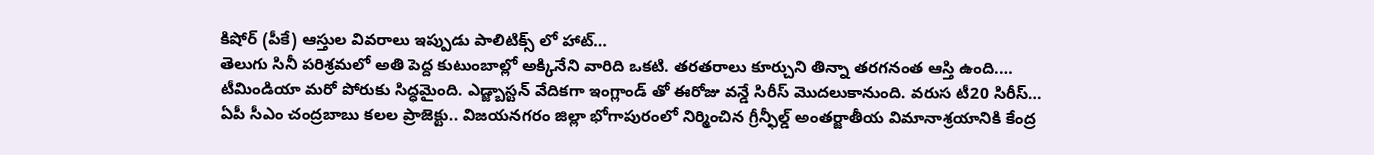కిషోర్ (పీకే) ఆస్తుల వివరాలు ఇప్పుడు పాలిటిక్స్ లో హాట్…
తెలుగు సినీ పరిశ్రమలో అతి పెద్ద కుటుంబాల్లో అక్కినేని వారిది ఒకటి. తరతరాలు కూర్చుని తిన్నా తరగనంత ఆస్తి ఉంది.…
టీమిండియా మరో పోరుకు సిద్ధమైంది. ఎడ్జ్బాస్టన్ వేదికగా ఇంగ్లాండ్ తో ఈరోజు వన్డే సిరీస్ మొదలుకానుంది. వరుస టీ20 సిరీస్…
ఏపీ సీఎం చంద్రబాబు కలల ప్రాజెక్టు.. విజయనగరం జిల్లా భోగాపురంలో నిర్మించిన గ్రీన్ఫీల్డ్ అంతర్జాతీయ విమానాశ్రయానికి కేంద్ర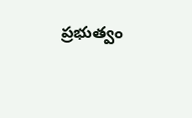ప్రభుత్వం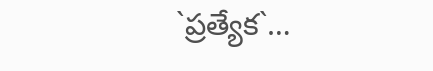`ప్రత్యేక`…